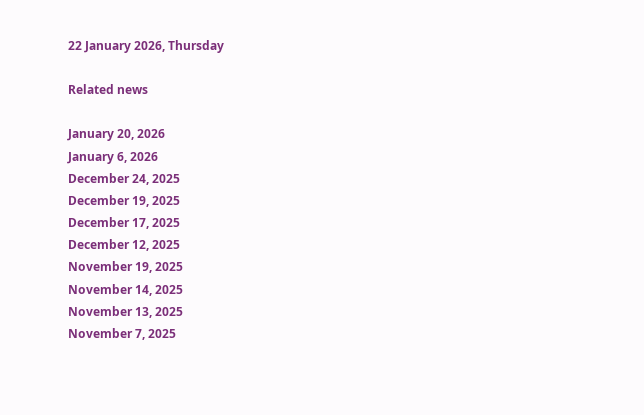22 January 2026, Thursday

Related news

January 20, 2026
January 6, 2026
December 24, 2025
December 19, 2025
December 17, 2025
December 12, 2025
November 19, 2025
November 14, 2025
November 13, 2025
November 7, 2025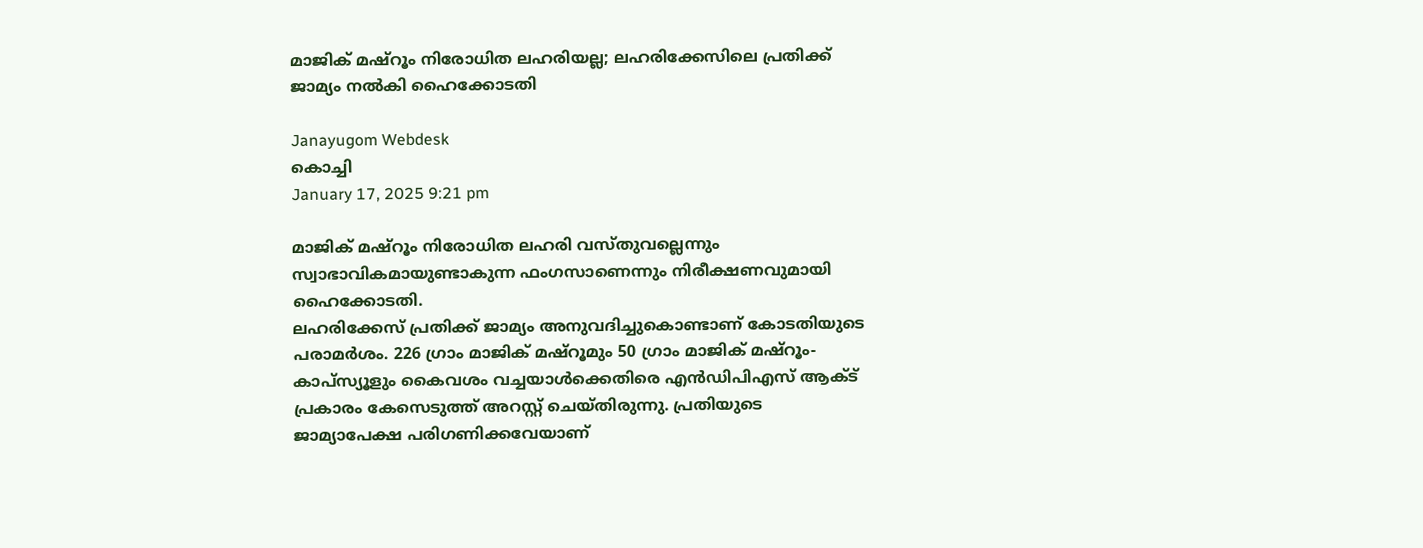മാജിക് മഷ്റൂം നിരോധിത ലഹരിയല്ല; ലഹരിക്കേസിലെ പ്രതിക്ക് ജാമ്യം നൽകി ഹൈക്കോടതി

Janayugom Webdesk
കൊച്ചി
January 17, 2025 9:21 pm

മാജിക് മഷ്റൂം നിരോധിത ലഹരി വസ്തുവല്ലെന്നും സ്വാഭാവികമായുണ്ടാകുന്ന ഫംഗസാണെന്നും നിരീക്ഷണവുമായി ഹൈക്കോടതി.
ലഹരിക്കേസ് പ്രതിക്ക് ജാമ്യം അനുവദിച്ചുകൊണ്ടാണ് കോടതിയുടെ പരാമർശം. 226 ഗ്രാം മാജിക് മഷ്റൂമും 50 ഗ്രാം മാജിക് മഷ്റൂം-കാപ്സ്യൂളും കൈവശം വച്ചയാൾക്കെതിരെ എൻഡിപിഎസ് ആക്ട് പ്രകാരം കേസെടുത്ത് അറസ്റ്റ് ചെയ്തിരുന്നു. പ്രതിയുടെ ജാമ്യാപേക്ഷ പരിഗണിക്കവേയാണ്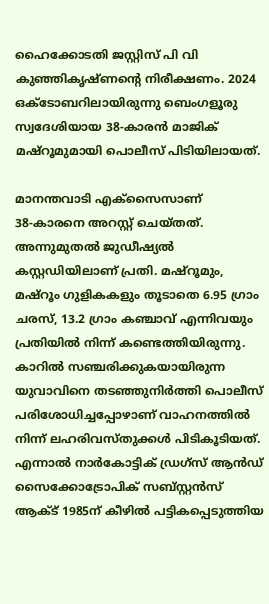ഹൈക്കോടതി ജസ്റ്റിസ് പി വി കുഞ്ഞികൃഷ്ണന്റെ നിരീക്ഷണം. 2024 ഒക്ടോബറിലായിരുന്നു ബെംഗളൂരു സ്വദേശിയായ 38‑കാരൻ മാജിക് മഷ്റൂമുമായി പൊലീസ് പിടിയിലായത്.

മാനന്തവാടി എക്സൈസാണ് 38‑കാരനെ അറസ്റ്റ് ചെയ്തത്. അന്നുമുതൽ ജുഡീഷ്യൽ കസ്റ്റഡിയിലാണ് പ്രതി. മഷ്റൂമും, മഷ്റൂം ഗുളികകളും തൂടാതെ 6.95 ഗ്രാം ചരസ്, 13.2 ഗ്രാം കഞ്ചാവ് എന്നിവയും പ്രതിയിൽ നിന്ന് കണ്ടെത്തിയിരുന്നു. കാറിൽ സഞ്ചരിക്കുകയായിരുന്ന യുവാവിനെ തടഞ്ഞുനിർത്തി പൊലീസ് പരിശോധിച്ചപ്പോഴാണ് വാഹനത്തിൽ നിന്ന് ലഹരിവസ്തുക്കൾ പിടികൂടിയത്. എന്നാൽ നാർകോട്ടിക് ഡ്രഗ്സ് ആൻഡ് സൈക്കോട്രോപിക് സബ്സ്റ്റൻസ് ആക്ട് 1985ന് കീഴിൽ പട്ടികപ്പെടുത്തിയ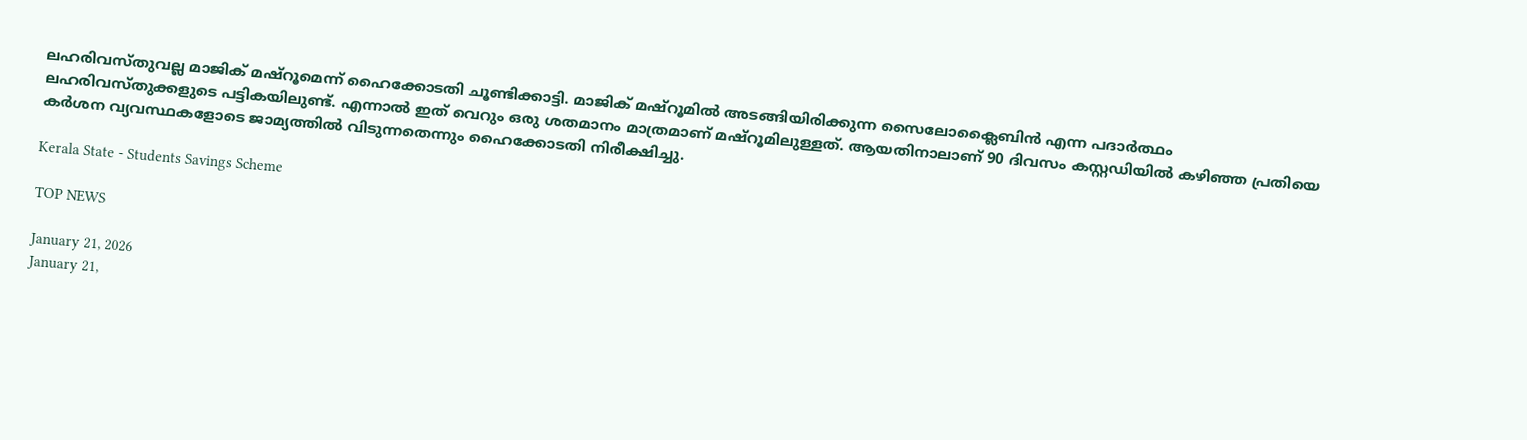ലഹരിവസ്തുവല്ല മാജിക് മഷ്റൂമെന്ന് ഹൈക്കോടതി ചൂണ്ടിക്കാട്ടി. മാജിക് മഷ്റൂമിൽ അടങ്ങിയിരിക്കുന്ന സൈലോക്ലൈബിൻ എന്ന പദാർത്ഥം ലഹരിവസ്തുക്കളുടെ പട്ടികയിലുണ്ട്. എന്നാൽ ഇത് വെറും ഒരു ശതമാനം മാത്രമാണ് മഷ്റൂമിലുള്ളത്. ആയതിനാലാണ് 90 ദിവസം കസ്റ്റഡിയിൽ കഴിഞ്ഞ പ്രതിയെ കർശന വ്യവസ്ഥകളോടെ ജാമ്യത്തിൽ വിടുന്നതെന്നും ഹൈക്കോടതി നിരീക്ഷിച്ചു.

Kerala State - Students Savings Scheme

TOP NEWS

January 21, 2026
January 21,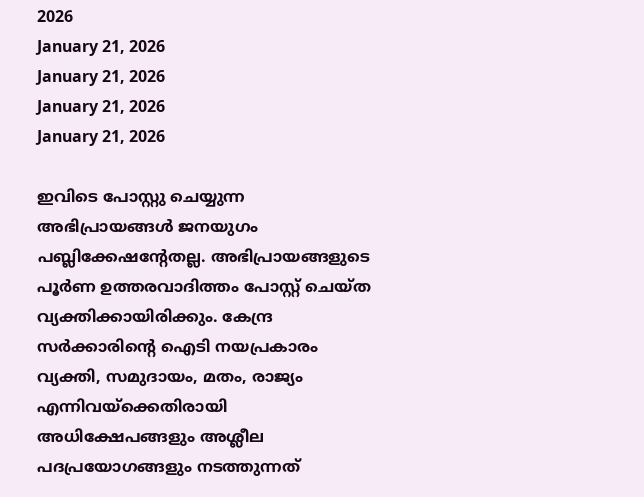2026
January 21, 2026
January 21, 2026
January 21, 2026
January 21, 2026

ഇവിടെ പോസ്റ്റു ചെയ്യുന്ന അഭിപ്രായങ്ങള്‍ ജനയുഗം പബ്ലിക്കേഷന്റേതല്ല. അഭിപ്രായങ്ങളുടെ പൂര്‍ണ ഉത്തരവാദിത്തം പോസ്റ്റ് ചെയ്ത വ്യക്തിക്കായിരിക്കും. കേന്ദ്ര സര്‍ക്കാരിന്റെ ഐടി നയപ്രകാരം വ്യക്തി, സമുദായം, മതം, രാജ്യം എന്നിവയ്‌ക്കെതിരായി അധിക്ഷേപങ്ങളും അശ്ലീല പദപ്രയോഗങ്ങളും നടത്തുന്നത്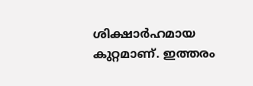ശിക്ഷാര്‍ഹമായ കുറ്റമാണ്. ഇത്തരം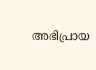അഭിപ്രായ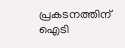പ്രകടനത്തിന് ഐടി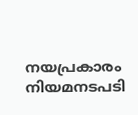നയപ്രകാരം നിയമനടപടി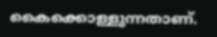കൈക്കൊള്ളുന്നതാണ്.